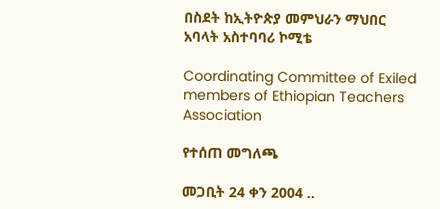በስደት ከኢትዮጵያ መምህራን ማህበር አባላት አስተባባሪ ኮሚቴ

Coordinating Committee of Exiled members of Ethiopian Teachers Association

የተሰጠ መግለጫ

መጋቢት 24 ቀን 2004 ..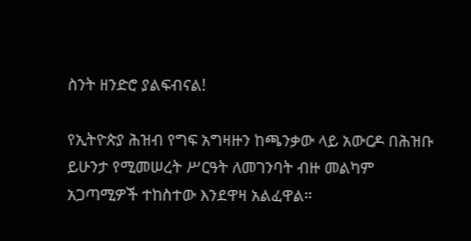ስንት ዘንድሮ ያልፍብናል!

የኢትዮጵያ ሕዝብ የግፍ አግዛዙን ከጫንቃው ላይ አውርዶ በሕዝቡ ይሁንታ የሚመሠረት ሥርዓት ለመገንባት ብዙ መልካም አጋጣሚዎች ተከስተው እንደዋዛ አልፈዋል።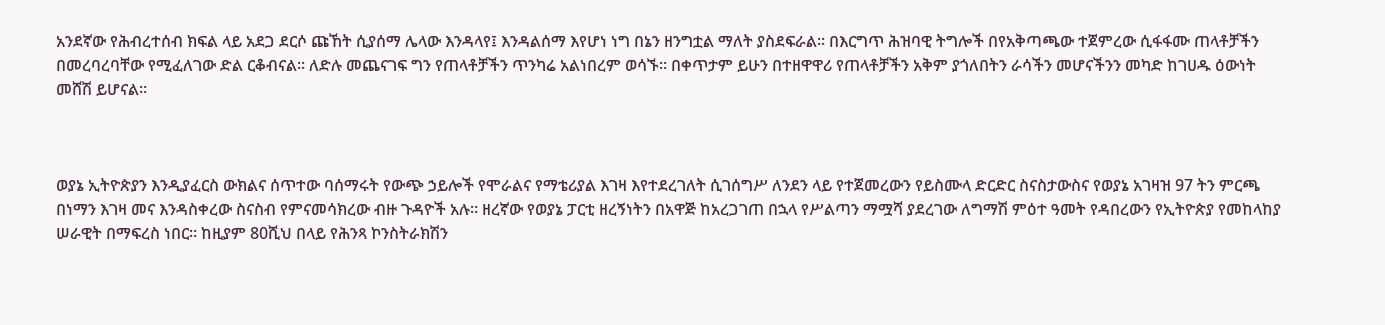አንደኛው የሕብረተሰብ ክፍል ላይ አደጋ ደርሶ ጩኸት ሲያሰማ ሌላው እንዳላየ፤ እንዳልሰማ እየሆነ ነግ በኔን ዘንግቷል ማለት ያስደፍራል። በእርግጥ ሕዝባዊ ትግሎች በየአቅጣጫው ተጀምረው ሲፋፋሙ ጠላቶቻችን በመረባረባቸው የሚፈለገው ድል ርቆብናል። ለድሉ መጨናገፍ ግን የጠላቶቻችን ጥንካሬ አልነበረም ወሳኙ። በቀጥታም ይሁን በተዘዋዋሪ የጠላቶቻችን አቅም ያጎለበትን ራሳችን መሆናችንን መካድ ከገሀዱ ዕውነት መሸሽ ይሆናል።



ወያኔ ኢትዮጵያን እንዲያፈርስ ውክልና ሰጥተው ባሰማሩት የውጭ ኃይሎች የሞራልና የማቴሪያል እገዛ እየተደረገለት ሲገሰግሥ ለንደን ላይ የተጀመረውን የይስሙላ ድርድር ስናስታውስና የወያኔ አገዛዝ 97 ትን ምርጫ በነማን እገዛ መና እንዳስቀረው ስናስብ የምናመሳክረው ብዙ ጉዳዮች አሉ። ዘረኛው የወያኔ ፓርቲ ዘረኝነትን በአዋጅ ከአረጋገጠ በኋላ የሥልጣን ማሟሻ ያደረገው ለግማሽ ምዕተ ዓመት የዳበረውን የኢትዮጵያ የመከላከያ ሠራዊት በማፍረስ ነበር። ከዚያም 80ሺህ በላይ የሕንጻ ኮንስትራክሽን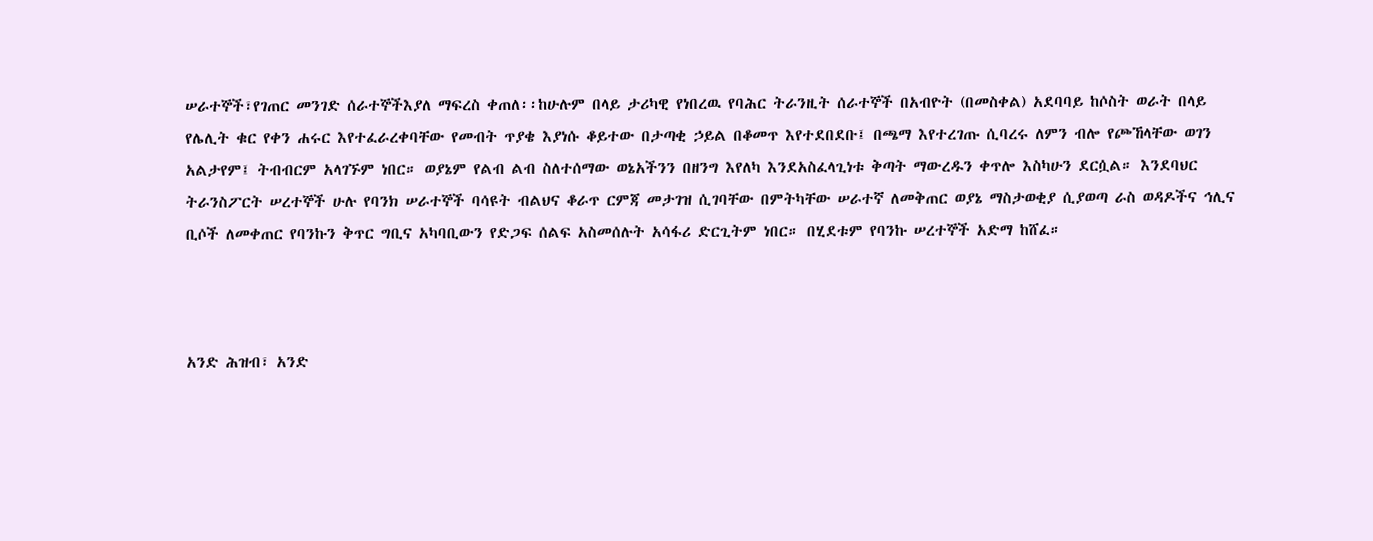ሠራተኞች፣የገጠር መንገድ ሰራተኞችእያለ ማፍረስ ቀጠለ፡፡ከሁሉም በላይ ታሪካዊ የነበረዉ የባሕር ትራንዚት ሰራተኞች በአብዮት (በመስቀል) አደባባይ ከሶስት ወራት በላይ የሌሊት ቁር የቀን ሐሩር እየተፈራረቀባቸው የመብት ጥያቄ እያነሱ ቆይተው በታጣቂ ኃይል በቆመጥ እየተደበደቡ፤ በጫማ እየተረገጡ ሲባረሩ ለምን ብሎ የጮኸላቸው ወገን አልታየም፤ ትብብርም አላገኙም ነበር። ወያኔም የልብ ልብ ስለተሰማው ወኔአችንን በዘንግ እየለካ እንደአስፈላጊነቱ ቅጣት ማውረዱን ቀጥሎ እስካሁን ደርሷል። እንደባህር ትራንስፖርት ሠረተኞች ሁሉ የባንክ ሠራተኞች ባሳዩት ብልህና ቆራጥ ርምጃ መታገዝ ሲገባቸው በምትካቸው ሠራተኛ ለመቅጠር ወያኔ ማስታወቂያ ሲያወጣ ራስ ወዳዶችና ኅሊና ቢሶች ለመቀጠር የባንኩን ቅጥር ግቢና አካባቢውን የድጋፍ ሰልፍ አስመሰሉት አሳፋሪ ድርጊትም ነበር። በሂደቱም የባንኩ ሠረተኞች አድማ ከሸፈ።



አንድ ሕዝብ፣ አንድ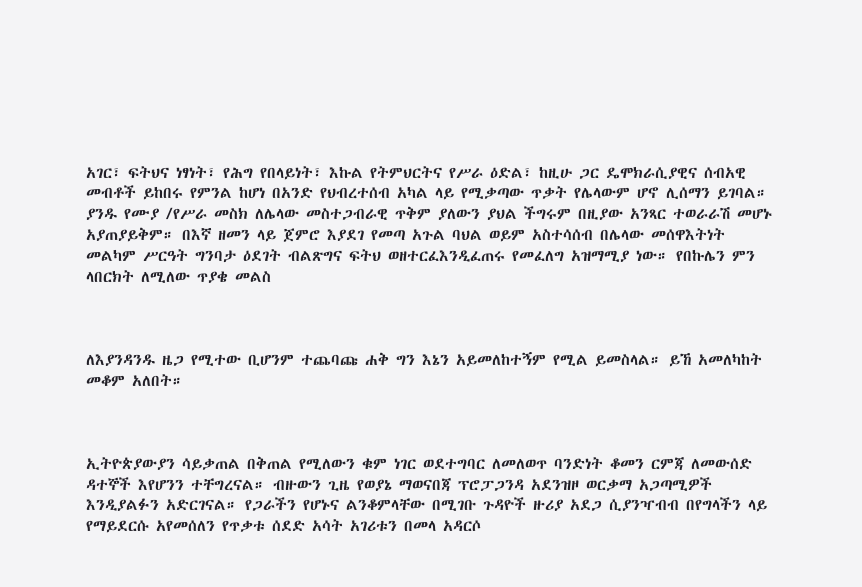አገር፣ ፍትህና ነፃነት፣ የሕግ የበላይነት፣ እኩል የትምህርትና የሥራ ዕድል፣ ከዚሁ ጋር ዴሞክራሲያዊና ሰብአዊ መብቶች ይከበሩ የምንል ከሆነ በአንድ የህብረተሰብ አካል ላይ የሚቃጣው ጥቃት የሌላውም ሆኖ ሊሰማን ይገባል። ያንዱ የሙያ /የሥራ መስክ ለሌላው መስተጋብራዊ ጥቅም ያለውን ያህል ችግሩም በዚያው አንጻር ተወራራሽ መሆኑ አያጠያይቅም። በእኛ ዘመን ላይ ጀምሮ እያደገ የመጣ አጉል ባህል ወይም አስተሳሰብ በሌላው መሰዋእትነት መልካም ሥርዓት ግንባታ ዕደገት ብልጽግና ፍትህ ወዘተርፈእንዲፈጠሩ የመፈለግ አዝማሚያ ነው። የበኩሌን ምን ላበርክት ለሚለው ጥያቄ መልስ



ለእያንዳንዱ ዜጋ የሚተው ቢሆንም ተጨባጩ ሐቅ ግን እኔን አይመለከተኝም የሚል ይመስላል። ይኸ አመለካከት መቆም አለበት።



ኢትዮጵያውያን ሳይቃጠል በቅጠል የሚለውን ቁም ነገር ወደተግባር ለመለወጥ ባንድነት ቆመን ርምጃ ለመውሰድ ዳተኞች እየሆንን ተቸግረናል። ብዙውን ጊዜ የወያኔ ማወናበጃ ፕሮፓጋንዳ አደንዝዞ ወርቃማ አጋጣሚዎች እንዲያልፉን አድርገናል። የጋራችን የሆኑና ልንቆምላቸው በሚገቡ ጉዳዮች ዙሪያ አደጋ ሲያንዣብብ በየግላችን ላይ የማይደርሱ አየመሰለን የጥቃቱ ሰደድ አሳት አገሪቱን በመላ አዳርሶ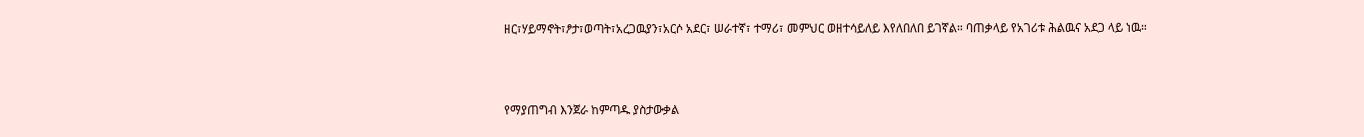ዘር፣ሃይማኖት፣ፆታ፣ወጣት፣አረጋዉያን፣አርሶ አደር፣ ሠራተኛ፣ ተማሪ፣ መምህር ወዘተሳይለይ እየለበለበ ይገኛል። ባጠቃላይ የአገሪቱ ሕልዉና አደጋ ላይ ነዉ።



የማያጠግብ እንጀራ ከምጣዱ ያስታውቃል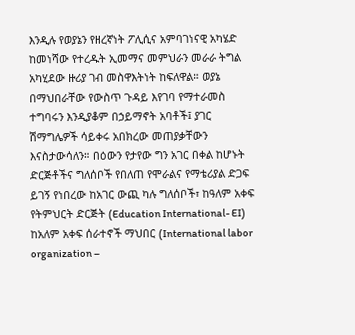እንዲሉ የወያኔን የዘረኛነት ፖሊሲና አምባገነናዊ አካሄድ ከመነሻው የተረዱት ኢመማና መምህራን መራራ ትግል አካሂደው ዙሪያ ገብ መስዋእትነት ከፍለዋል። ወያኔ በማህበራቸው የውስጥ ጉዳይ እየገባ የማተራመስ ተግባሩን እንዲያቆም በኃይማኖት አባቶች፤ ያገር ሽማግሌዎች ሳይቀሩ አበክረው መጠያቃቸውን እናስታውሳለን። በዕውን የታየው ግን አገር በቀል ከሆኑት ድርጅቶችና ግለሰቦች የበለጠ የሞራልና የማቴሪያል ድጋፍ ይገኝ የነበረው ከአገር ውጪ ካሉ ግለሰቦች፣ ከዓለም አቀፍ የትምህርት ድርጅት (Education International- EI) ከአለም አቀፍ ሰራተኖች ማህበር (International labor organization –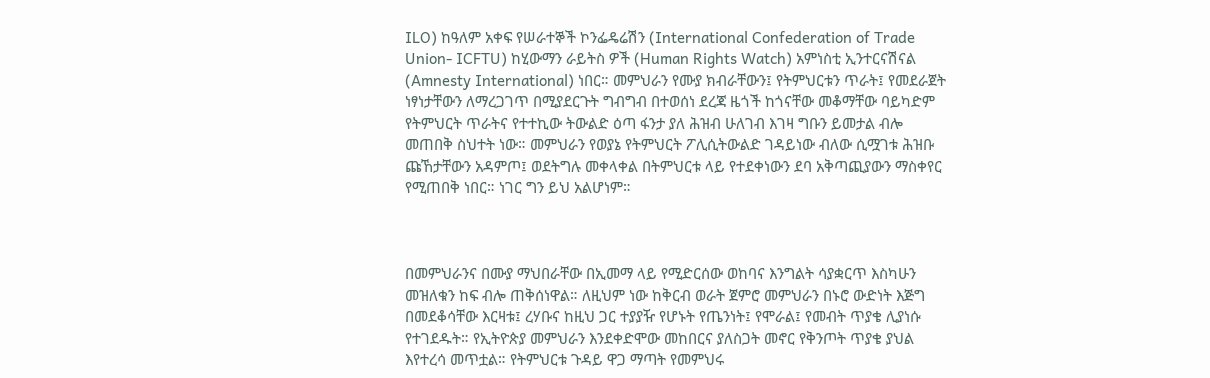ILO) ከዓለም አቀፍ የሠራተኞች ኮንፌዴሬሽን (International Confederation of Trade Union- ICFTU) ከሂውማን ራይትስ ዎች (Human Rights Watch) አምነስቲ ኢንተርናሽናል (Amnesty International) ነበር። መምህራን የሙያ ክብራቸውን፤ የትምህርቱን ጥራት፤ የመደራጀት ነፃነታቸውን ለማረጋገጥ በሚያደርጉት ግብግብ በተወሰነ ደረጃ ዜጎች ከጎናቸው መቆማቸው ባይካድም የትምህርት ጥራትና የተተኪው ትውልድ ዕጣ ፋንታ ያለ ሕዝብ ሁለገብ እገዛ ግቡን ይመታል ብሎ መጠበቅ ስህተት ነው። መምህራን የወያኔ የትምህርት ፖሊሲትውልድ ገዳይነው ብለው ሲሟገቱ ሕዝቡ ጩኸታቸውን አዳምጦ፤ ወደትግሉ መቀላቀል በትምህርቱ ላይ የተደቀነውን ደባ አቅጣጪያውን ማስቀየር የሚጠበቅ ነበር። ነገር ግን ይህ አልሆነም።



በመምህራንና በሙያ ማህበራቸው በኢመማ ላይ የሚድርሰው ወከባና እንግልት ሳያቋርጥ እስካሁን መዝለቁን ከፍ ብሎ ጠቅሰነዋል። ለዚህም ነው ከቅርብ ወራት ጀምሮ መምህራን በኑሮ ውድነት እጅግ በመደቆሳቸው እርዛቱ፤ ረሃቡና ከዚህ ጋር ተያያዥ የሆኑት የጤንነት፤ የሞራል፤ የመብት ጥያቄ ሊያነሱ የተገደዱት። የኢትዮጵያ መምህራን እንደቀድሞው መከበርና ያለስጋት መኖር የቅንጦት ጥያቄ ያህል እየተረሳ መጥቷል። የትምህርቱ ጉዳይ ዋጋ ማጣት የመምህሩ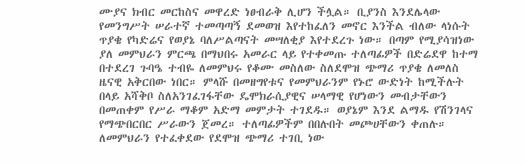ሙያና ክብር መርከስና መዋረድ ነፀብራቅ ሊሆን ችሏል። ቢያንስ እንደሌላው የመንግሥት ሠራተኛ ተመጣጣኝ ደመወዝ እየተከፈለን መኖር እንችል ብለው ላነሱት ጥያቄ የካድሬና የወያኔ ባለሥልጣናት መሣለቂያ እየተደረጉ ነው። በጣም የሚያሳዝነው ያለ መምህራን ምርጫ በማህበሩ አመራር ላይ የተቀመጡ ተለጣፊዎች በድሬደዋ ከተማ በተደረገ ጉባዔ ተብዬ ለመምህሩ የቆሙ መስለው ስለደሞዝ ጭማሪ ጥያቄ ለመለስ ዜናዊ አቅርበው ነበር። ምላሹ በመዘግየቱና የመምህራንም የኑሮ ውድነት ከሚችሉት በላይ አሻቅቦ ስለአንገፈገፋቸው ዴሞክራሲያዊና ሠላማዊ የሆነውን መብታቸውን በመጠቀም የሥራ ማቆም አድማ መምታት ተገደዱ። ወያኔም እንደ ልማዱ የሽንገላና የማጭበርበር ሥራውን ጀመረ። ተለጣፊዎችም በበሉበት መጮሀቸውን ቀጠሉ። ለመምህራን የተፈቀደው የደሞዝ ጭማሪ ተገቢ ነው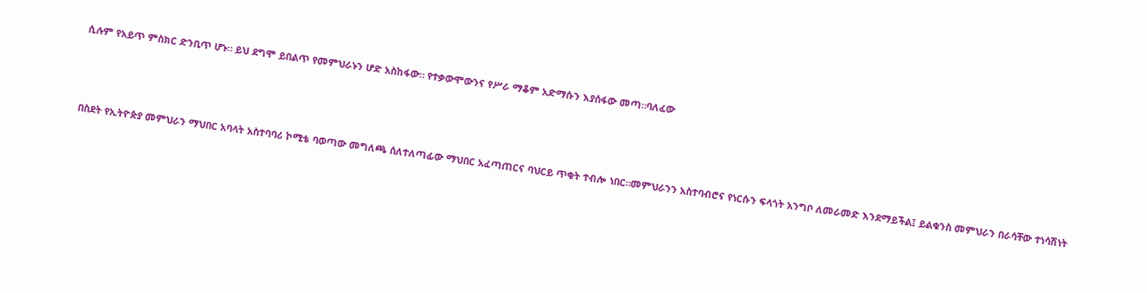ሲሉም የአይጥ ምስክር ድንቢጥ ሆኑ። ይህ ደግሞ ይበልጥ የመምህራኑን ሆድ አስከፋው። የተቃውሞውንና የሥራ ማቆም አድማሱን እያሰፋው መጣ።ባለፈው



በስደት የኢትዮጵያ መምህራን ማህበር አባላት አስተባባሪ ኮሚቴ ባወጣው መግለጫ ሰለተለጣፊው ማህበር አፈጣጠርና ባህርይ ጥቂት ተብሎ ነበር።መምህራንን አስተባብሮና የነርሱን ፍላጎት አንግቦ ለመራመድ እንደማይችል፤ ይልቁንስ መምህራን በራሳቸው ተነሳሽነት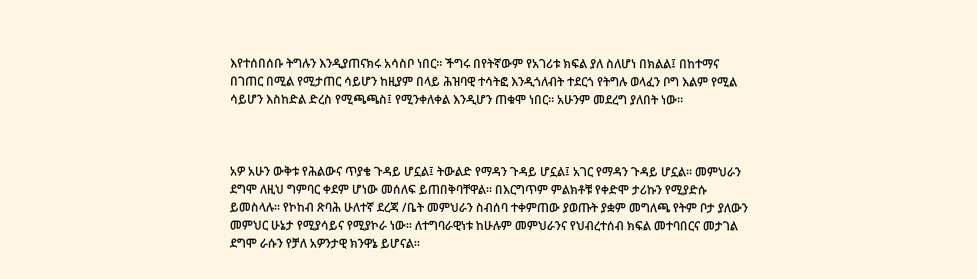እየተሰበሰቡ ትግሉን እንዲያጠናክሩ አሳስቦ ነበር። ችግሩ በየትኛውም የአገሪቱ ክፍል ያለ ስለሆነ በክልል፤ በከተማና በገጠር በሚል የሚታጠር ሳይሆን ከዚያም በላይ ሕዝባዊ ተሳትፎ እንዲጎለብት ተደርጎ የትግሉ ወላፈን ቦግ እልም የሚል ሳይሆን እስከድል ድረስ የሚጫጫስ፤ የሚንቀለቀል እንዲሆን ጠቁሞ ነበር። አሁንም መደረግ ያለበት ነው።



አዎ አሁን ውቅቱ የሕልውና ጥያቄ ጉዳይ ሆኗል፤ ትውልድ የማዳን ጉዳይ ሆኗል፤ አገር የማዳን ጉዳይ ሆኗል። መምህራን ደግሞ ለዚህ ግምባር ቀደም ሆነው መሰለፍ ይጠበቅባቸዋል። በእርግጥም ምልክቶቹ የቀድሞ ታሪኩን የሚያድሱ ይመስላሉ። የኮከብ ጽባሕ ሁለተኛ ደረጃ /ቤት መምህራን ስብሰባ ተቀምጠው ያወጡት ያቋም መግለጫ የትም ቦታ ያለውን መምህር ሁኔታ የሚያሳይና የሚያኮራ ነው። ለተግባራዊነቱ ከሁሉም መምህራንና የህብረተሰብ ክፍል መተባበርና መታገል ደግሞ ራሱን የቻለ አዎንታዊ ክንዋኔ ይሆናል።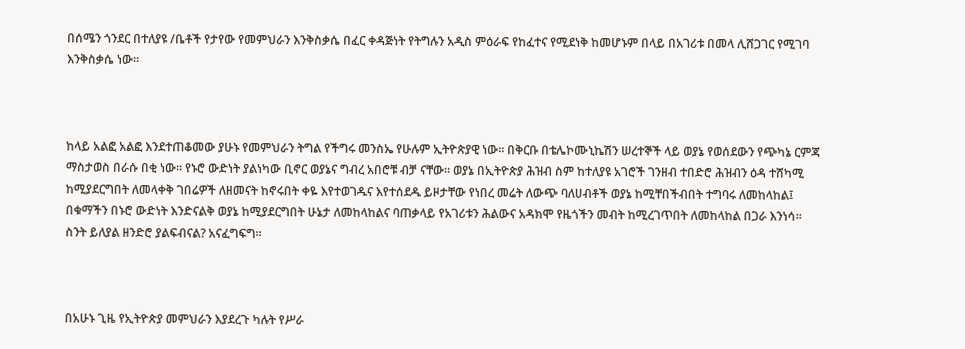በሰሜን ጎንደር በተለያዩ /ቤቶች የታየው የመምህራን እንቅስቃሴ በፈር ቀዳጅነት የትግሉን አዲስ ምዕራፍ የከፈተና የሚደነቅ ከመሆኑም በላይ በአገሪቱ በመላ ሊሸጋገር የሚገባ እንቅስቃሴ ነው።



ከላይ አልፎ አልፎ እንደተጠቆመው ያሁኑ የመምህራን ትግል የችግሩ መንስኤ የሁሉም ኢትዮጵያዊ ነው። በቅርቡ በቴሌኮሙኒኬሽን ሠረተኞች ላይ ወያኔ የወሰደውን የጭካኔ ርምጃ ማስታወስ በራሱ በቂ ነው። የኑሮ ውድነት ያልነካው ቢኖር ወያኔና ግብረ አበሮቹ ብቻ ናቸው። ወያኔ በኢትዮጵያ ሕዝብ ስም ከተለያዩ አገሮች ገንዘብ ተበድሮ ሕዝብን ዕዳ ተሸካሚ ከሚያደርግበት ለመላቀቅ ገበሬዎች ለዘመናት ከኖሩበት ቀዬ እየተወገዱና እየተሰደዱ ይዞታቸው የነበረ መሬት ለውጭ ባለሀብቶች ወያኔ ከሚቸበችብበት ተግባሩ ለመከላከል፤ በቁማችን በኑሮ ውድነት እንድናልቅ ወያኔ ከሚያደርግበት ሁኔታ ለመከላከልና ባጠቃላይ የአገሪቱን ሕልውና አዳክሞ የዜጎችን መብት ከሚረገጥበት ለመከላከል በጋራ እንነሳ። ስንት ይለያል ዘንድሮ ያልፍብናል? አናፈግፍግ።



በአሁኑ ጊዜ የኢትዮጵያ መምህራን እያደረጉ ካሉት የሥራ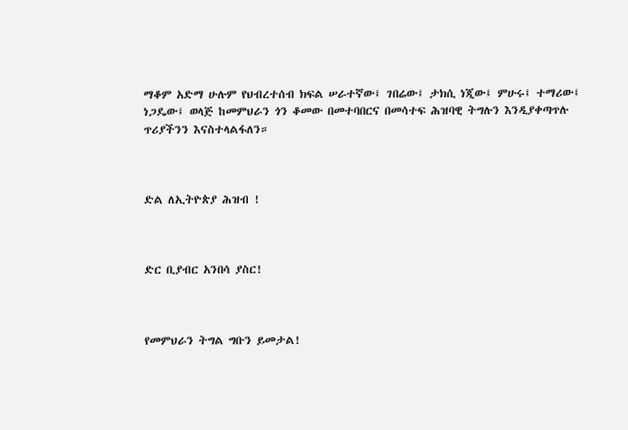ማቆም አድማ ሁሉም የህብረተሰብ ክፍል ሠራተኛው፤ ገበሬው፤ ታክሲ ነጂው፤ ምሁሩ፤ ተማሪው፤ ነጋዴው፤ ወላጅ ከመምህራን ጎን ቆመው በመተባበርና በመሳተፍ ሕዝባዊ ትግሉን እንዲያቀጣጥሉ ጥሪያችንን እናስተላልፋለን።



ድል ለኢትዮጵያ ሕዝብ !



ድር ቢያብር አንበሳ ያስር!



የመምህራን ትግል ግቡን ይመታል!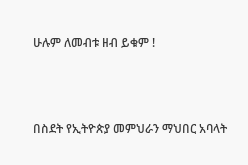ሁሉም ለመብቱ ዘብ ይቁም !



በስደት የኢትዮጵያ መምህራን ማህበር አባላት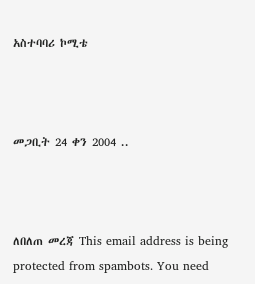አስተባባሪ ኮሚቴ



መጋቢት 24 ቀን 2004 ..



ለበለጠ መረጃ This email address is being protected from spambots. You need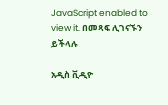JavaScript enabled to view it. በመጻፍ ሊገናኙን ይችላሉ

አዲስ ቪዲዮ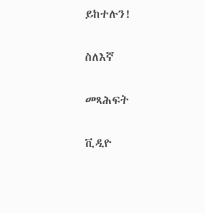ይከተሉን!

ስለእኛ

መጻሕፍት

ቪዲዮ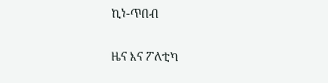ኪነ-ጥበብ

ዜና እና ፖለቲካ